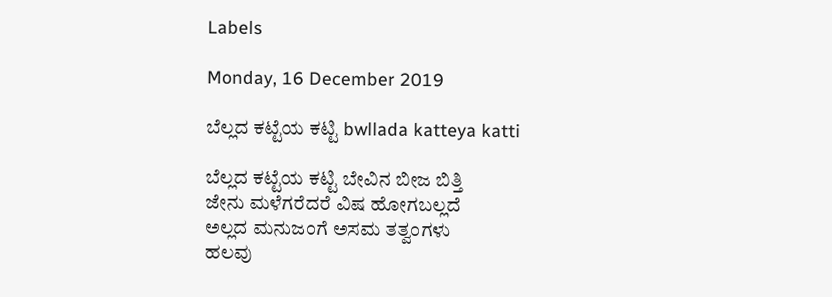Labels

Monday, 16 December 2019

ಬೆಲ್ಲದ ಕಟ್ಟೆಯ ಕಟ್ಟಿ bwllada katteya katti

ಬೆಲ್ಲದ ಕಟ್ಟೆಯ ಕಟ್ಟಿ ಬೇವಿನ ಬೀಜ ಬಿತ್ತಿ
ಜೇನು ಮಳೆಗರೆದರೆ ವಿಷ ಹೋಗಬಲ್ಲದೆ
ಅಲ್ಲದ ಮನುಜಂಗೆ ಅಸಮ ತತ್ವಂಗಳು
ಹಲವು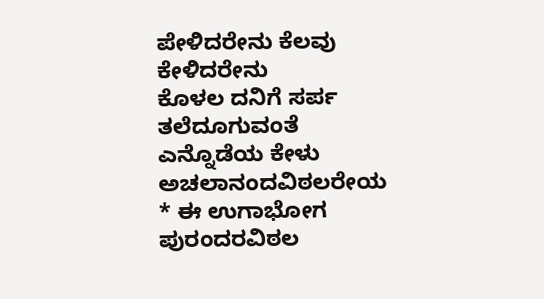ಪೇಳಿದರೇನು ಕೆಲವು ಕೇಳಿದರೇನು
ಕೊಳಲ ದನಿಗೆ ಸರ್ಪ ತಲೆದೂಗುವಂತೆ
ಎನ್ನೊಡೆಯ ಕೇಳು ಅಚಲಾನಂದವಿಠಲರೇಯ
* ಈ ಉಗಾಭೋಗ ಪುರಂದರವಿಠಲ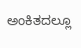ಅಂಕಿತದಲ್ಲೂ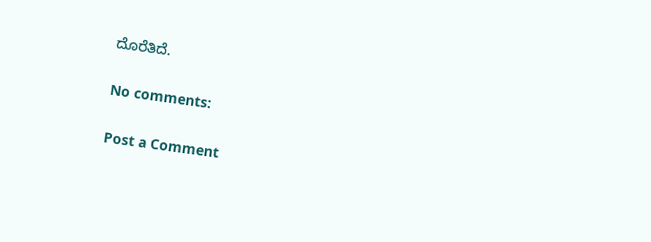ದೊರೆತಿದೆ.

No comments:

Post a Comment